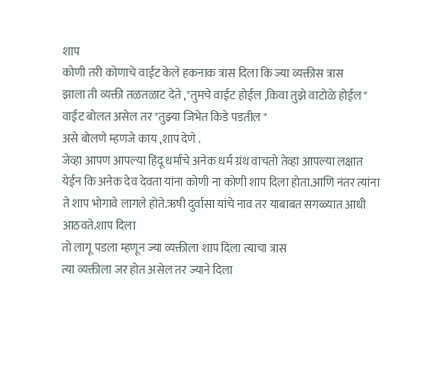शाप
कोणी तरी कोणाचे वाईट केले हकनाक त्रास दिला कि ज्या व्यक्तीस त्रास
झाला ती व्यक्ती तळतळाट देते ,"तुमचे वाईट होईल ,किवा तुझे वाटोळे होईल"
वाईट बोलत असेल तर "तुझ्या जिभेत किडे पडतील "
असे बोलणे म्हणजे काय ,शाप देणे .
जेव्हा आपण आपल्या हिंदू धर्माचे अनेक धर्म ग्रंथ वाचतो तेव्हा आपल्या लक्षात
येईन कि अनेक देव देवता यांना कोणी ना कोणी शाप दिला होता.आणि नंतर त्यांना
ते शाप भोगावे लागले होते.ऋषी दुर्वासा यांचे नाव तर याबाबत सगळ्यात आधी आठवते.शाप दिला
तो लागू पडला म्हणून ज्या व्यक्तीला शाप दिला त्याचा त्रास
त्या व्यक्तीला जर होत असेल तर ज्याने दिला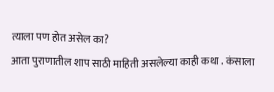त्याला पण होत असेल का?
आता पुराणातील शाप साठी माहिती असलेल्या काही कथा . कंसाला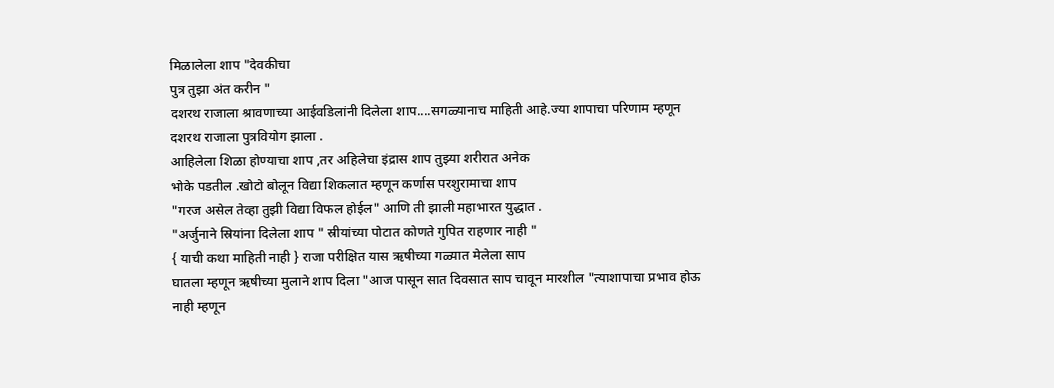मिळालेला शाप "देवकीचा
पुत्र तुझा अंत करीन "
दशरथ राजाला श्रावणाच्या आईवडिलांनी दिलेला शाप....सगळ्यानाच माहिती आहे.ज्या शापाचा परिणाम म्हणून दशरथ राजाला पुत्रवियोग झाला .
आहिलेला शिळा होण्याचा शाप ,तर अहिलेचा इंद्रास शाप तुझ्या शरीरात अनेक
भोके पडतील .खोटो बोलून विद्या शिकलात म्हणून कर्णास परशुरामाचा शाप
"गरज असेल तेव्हा तुझी विद्या विफल होईल" आणि ती झाली महाभारत युद्धात .
"अर्जुनाने स्रियांना दिलेला शाप " स्रीयांच्या पोटात कोणते गुपित राहणार नाही "
{ याची कथा माहिती नाही } राजा परीक्षित यास ऋषीच्या गळ्यात मेलेला साप
घातला म्हणून ऋषीच्या मुलाने शाप दिला "आज पासून सात दिवसात साप चावून मारशील "त्याशापाचा प्रभाव होऊ नाही म्हणून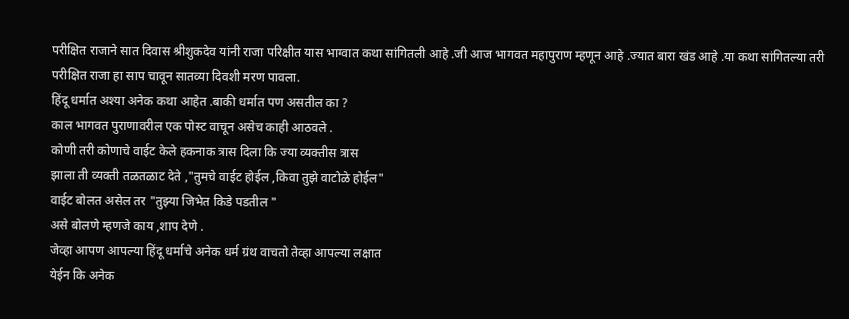परीक्षित राजाने सात दिवास श्रीशुकदेव यांनी राजा परिक्षीत यास भाग्वात कथा सांगितली आहे .जी आज भागवत महापुराण म्हणून आहे .ज्यात बारा खंड आहे .या कथा सांगितल्या तरी
परीक्षित राजा हा साप चावून सातव्या दिवशी मरण पावला.
हिंदू धर्मात अश्या अनेक कथा आहेत .बाकी धर्मात पण असतील का ?
काल भागवत पुराणावरील एक पोस्ट वाचून असेच काही आठवले .
कोणी तरी कोणाचे वाईट केले हकनाक त्रास दिला कि ज्या व्यक्तीस त्रास
झाला ती व्यक्ती तळतळाट देते ,"तुमचे वाईट होईल ,किवा तुझे वाटोळे होईल"
वाईट बोलत असेल तर "तुझ्या जिभेत किडे पडतील "
असे बोलणे म्हणजे काय ,शाप देणे .
जेव्हा आपण आपल्या हिंदू धर्माचे अनेक धर्म ग्रंथ वाचतो तेव्हा आपल्या लक्षात
येईन कि अनेक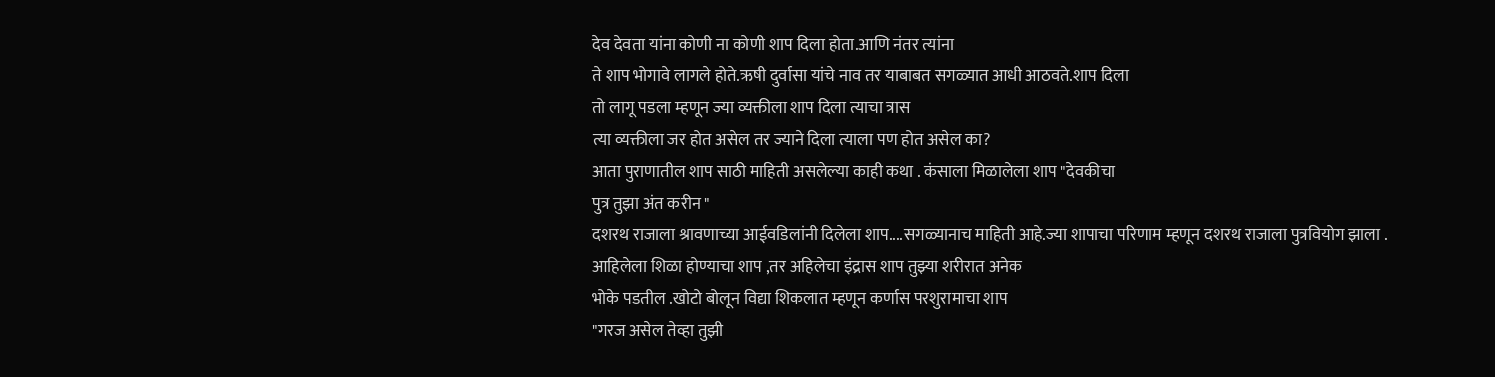देव देवता यांना कोणी ना कोणी शाप दिला होता.आणि नंतर त्यांना
ते शाप भोगावे लागले होते.ऋषी दुर्वासा यांचे नाव तर याबाबत सगळ्यात आधी आठवते.शाप दिला
तो लागू पडला म्हणून ज्या व्यक्तीला शाप दिला त्याचा त्रास
त्या व्यक्तीला जर होत असेल तर ज्याने दिला त्याला पण होत असेल का?
आता पुराणातील शाप साठी माहिती असलेल्या काही कथा . कंसाला मिळालेला शाप "देवकीचा
पुत्र तुझा अंत करीन "
दशरथ राजाला श्रावणाच्या आईवडिलांनी दिलेला शाप....सगळ्यानाच माहिती आहे.ज्या शापाचा परिणाम म्हणून दशरथ राजाला पुत्रवियोग झाला .
आहिलेला शिळा होण्याचा शाप ,तर अहिलेचा इंद्रास शाप तुझ्या शरीरात अनेक
भोके पडतील .खोटो बोलून विद्या शिकलात म्हणून कर्णास परशुरामाचा शाप
"गरज असेल तेव्हा तुझी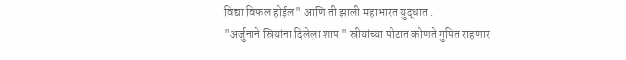विद्या विफल होईल" आणि ती झाली महाभारत युद्धात .
"अर्जुनाने स्रियांना दिलेला शाप " स्रीयांच्या पोटात कोणते गुपित राहणार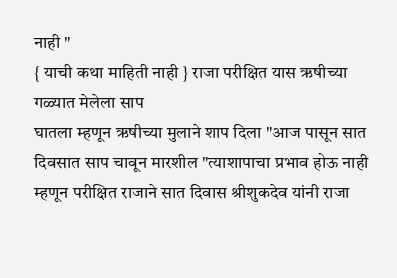नाही "
{ याची कथा माहिती नाही } राजा परीक्षित यास ऋषीच्या गळ्यात मेलेला साप
घातला म्हणून ऋषीच्या मुलाने शाप दिला "आज पासून सात दिवसात साप चावून मारशील "त्याशापाचा प्रभाव होऊ नाही म्हणून परीक्षित राजाने सात दिवास श्रीशुकदेव यांनी राजा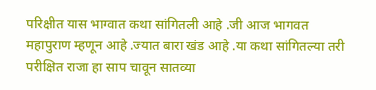परिक्षीत यास भाग्वात कथा सांगितली आहे .जी आज भागवत महापुराण म्हणून आहे .ज्यात बारा खंड आहे .या कथा सांगितल्या तरी
परीक्षित राजा हा साप चावून सातव्या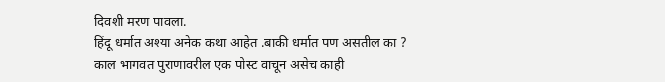दिवशी मरण पावला.
हिंदू धर्मात अश्या अनेक कथा आहेत .बाकी धर्मात पण असतील का ?
काल भागवत पुराणावरील एक पोस्ट वाचून असेच काही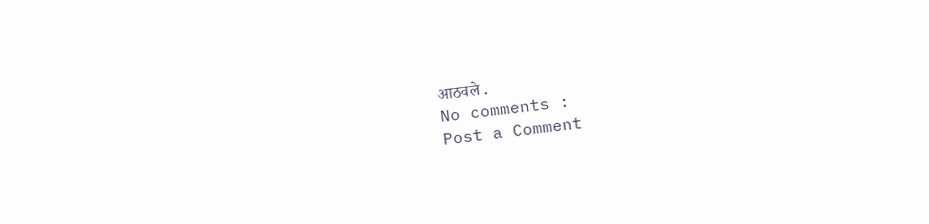आठवले .
No comments :
Post a Comment